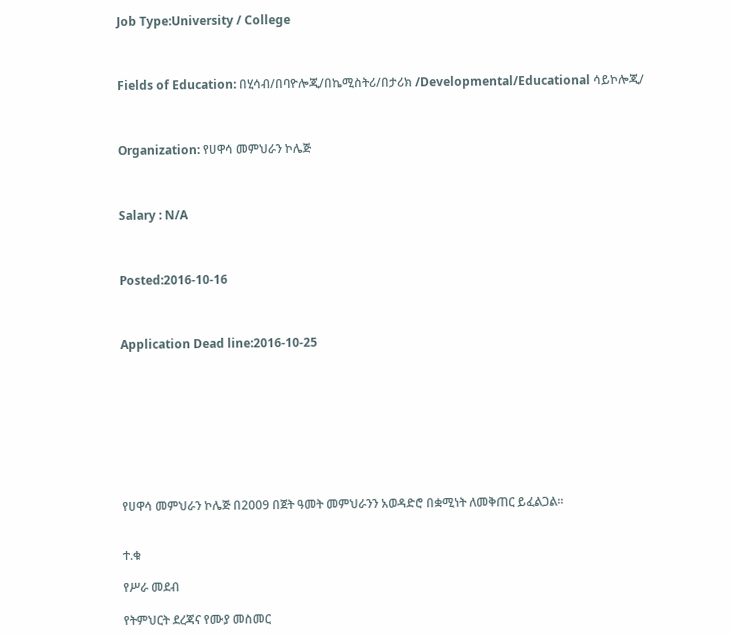Job Type:University / College



Fields of Education: በሂሳብ/በባዮሎጂ/በኬሚስትሪ/በታሪክ /Developmental/Educational ሳይኮሎጂ/



Organization: የሀዋሳ መምህራን ኮሌጅ



Salary : N/A



Posted:2016-10-16



Application Dead line:2016-10-25









የሀዋሳ መምህራን ኮሌጅ በ2009 በጀት ዓመት መምህራንን አወዳድሮ በቋሚነት ለመቅጠር ይፈልጋል፡፡


ተ.ቁ

የሥራ መደብ

የትምህርት ደረጃና የሙያ መስመር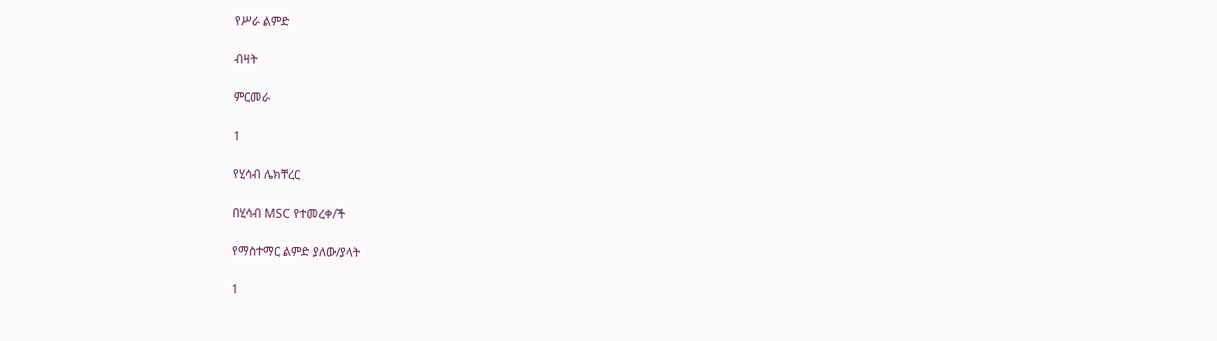የሥራ ልምድ

ብዛት

ምርመራ

1

የሂሳብ ሌክቸረር

በሂሳብ MSC የተመረቀ/ች

የማስተማር ልምድ ያለው/ያላት

1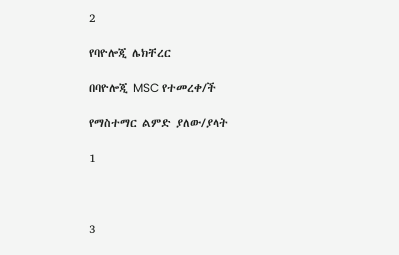2

የባዮሎጂ ሌክቸረር

በባዮሎጂ MSC የተመረቀ/ች

የማስተማር ልምድ ያለው/ያላት

1



3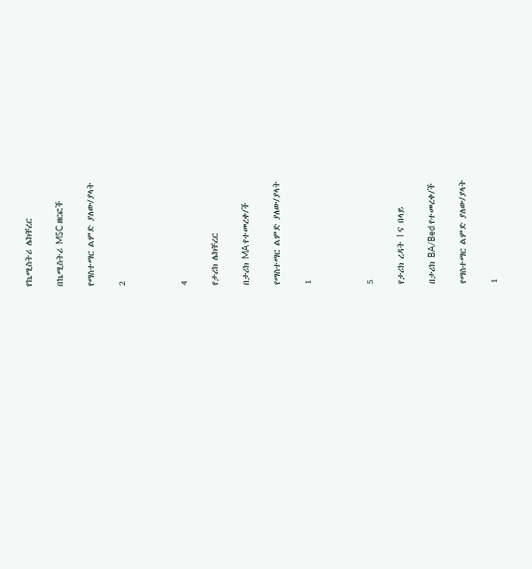የኬሚስትሪ ሌክቸረር

በኬሚስትሪ MSC ዘርፎች

የማስተማር ልምድ ያለው/ያላት

2



4

የታሪክ ሌክቸረር

በታሪክ MA የተመረቀ/ች

የማስተማር ልምድ ያለው/ያላት

1



5

የታሪክ ረዳት I ና በላይ

በታሪክ BA/Bed የተመረቀ/ች

የማስተማር ልምድ ያለው/ያላት

1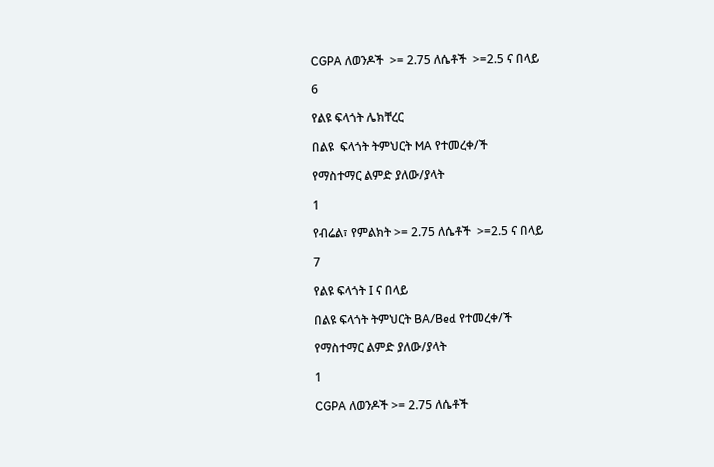CGPA ለወንዶች  >= 2.75 ለሴቶች  >=2.5 ና በላይ

6

የልዩ ፍላጎት ሌክቸረር

በልዩ  ፍላጎት ትምህርት MA የተመረቀ/ች

የማስተማር ልምድ ያለው/ያላት

1

የብሬል፣ የምልክት >= 2.75 ለሴቶች  >=2.5 ና በላይ

7

የልዩ ፍላጎት I ና በላይ

በልዩ ፍላጎት ትምህርት BA/Bed የተመረቀ/ች

የማስተማር ልምድ ያለው/ያላት

1

CGPA ለወንዶች >= 2.75 ለሴቶች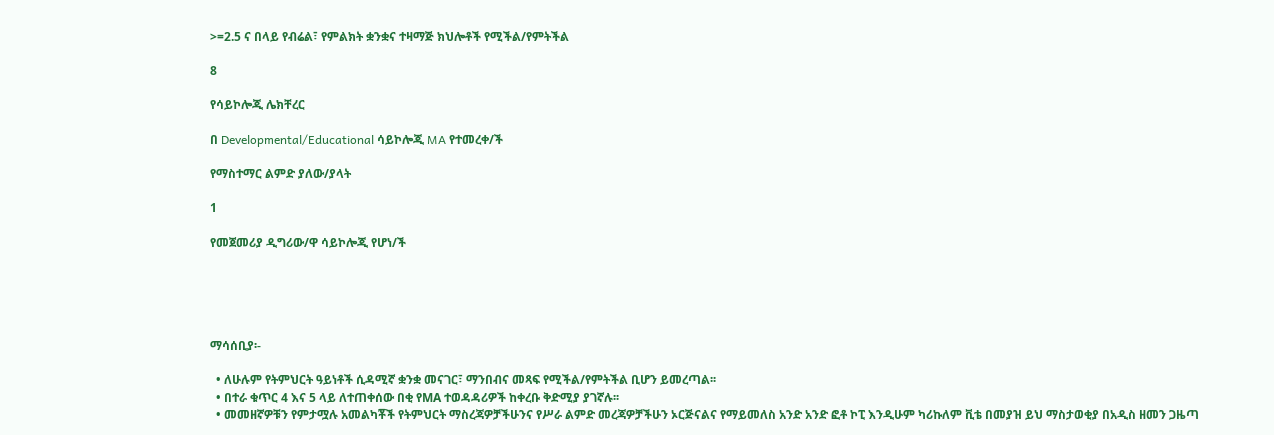>=2.5 ና በላይ የብሬል፣ የምልክት ቋንቋና ተዛማጅ ክህሎቶች የሚችል/የምትችል

8

የሳይኮሎጂ ሌክቸረር

በ Developmental/Educational ሳይኮሎጂ MA የተመረቀ/ች

የማስተማር ልምድ ያለው/ያላት

1

የመጀመሪያ ዲግሪው/ዋ ሳይኮሎጂ የሆነ/ች





ማሳሰቢያ፡-

  • ለሁሉም የትምህርት ዓይነቶች ሲዳሚኛ ቋንቋ መናገር፣ ማንበብና መጻፍ የሚችል/የምትችል ቢሆን ይመረጣል፡፡
  • በተራ ቁጥር 4 እና 5 ላይ ለተጠቀሰው በቂ የMA ተወዳዳሪዎች ከቀረቡ ቅድሚያ ያገኛሉ፡፡
  • መመዘኛዎቹን የምታሟሉ አመልካቾች የትምህርት ማስረጃዎቻችሁንና የሥራ ልምድ መረጃዎቻችሁን ኦርጅናልና የማይመለስ አንድ አንድ ፎቶ ኮፒ እንዲሁም ካሪኩለም ቪቴ በመያዝ ይህ ማስታወቂያ በአዲስ ዘመን ጋዜጣ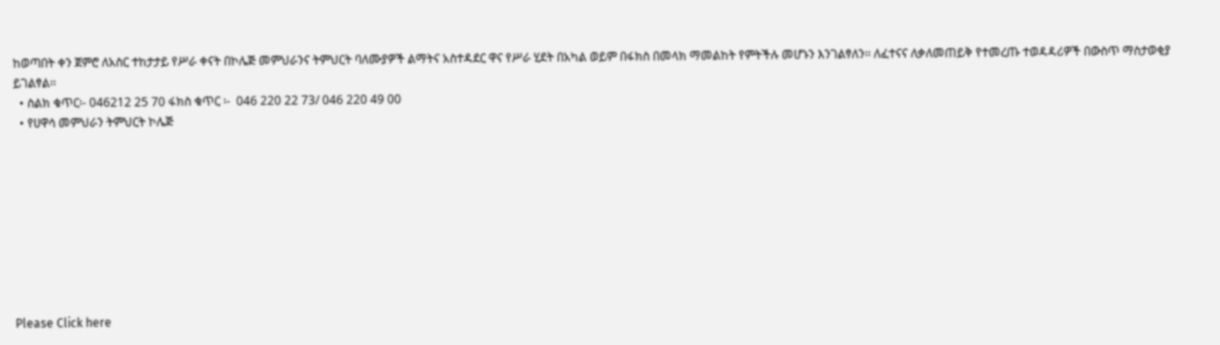ከወጣበት ቀን ጀምሮ ለአስር ተከታታይ የሥራ ቀናት በኮሌጅ መምህራንና ትምህርት ባለሙያዎች ልማትና አስተዳደር ዋና የሥራ ሂደት በአካል ወይም በፋክስ በመላክ ማመልከት የምትችሉ መሆኑን እንገልፃለን፡፡ ለፈተናና ለቃለመጠይቅ የተመረጡ ተወዳዳሪዎች በውስጥ ማስታወቂያ ይገልፃል፡፡
  • ስልክ ቁጥር፡- 046212 25 70 ፋክስ ቁጥር ፡-  046 220 22 73/ 046 220 49 00
  • የሀዋሳ መምህራን ትምህርት ኮሌጅ









Please Click here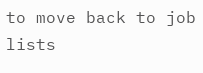to move back to job lists